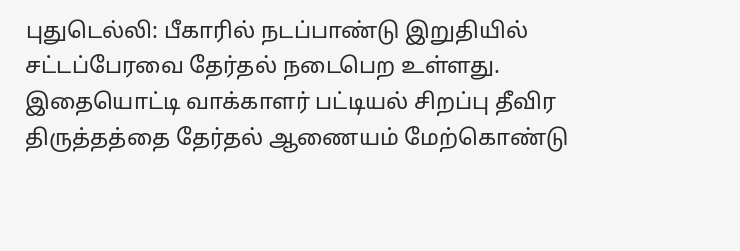புதுடெல்லி: பீகாரில் நடப்பாண்டு இறுதியில் சட்டப்பேரவை தேர்தல் நடைபெற உள்ளது. இதையொட்டி வாக்காளர் பட்டியல் சிறப்பு தீவிர திருத்தத்தை தேர்தல் ஆணையம் மேற்கொண்டு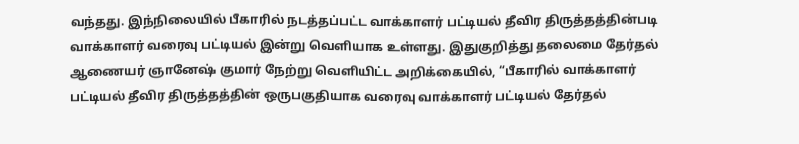வந்தது. இந்நிலையில் பீகாரில் நடத்தப்பட்ட வாக்காளர் பட்டியல் தீவிர திருத்தத்தின்படி வாக்காளர் வரைவு பட்டியல் இன்று வௌியாக உள்ளது. இதுகுறித்து தலைமை தேர்தல் ஆணையர் ஞானேஷ் குமார் நேற்று வௌியிட்ட அறிக்கையில், “பீகாரில் வாக்காளர் பட்டியல் தீவிர திருத்தத்தின் ஒருபகுதியாக வரைவு வாக்காளர் பட்டியல் தேர்தல்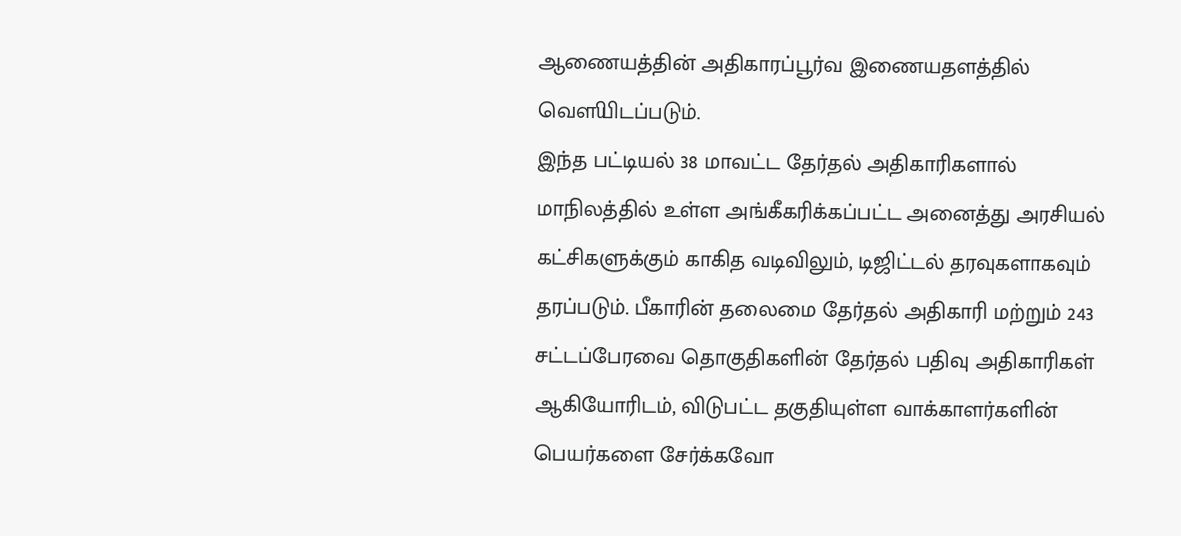ஆணையத்தின் அதிகாரப்பூர்வ இணையதளத்தில் வௌியிடப்படும்.
இந்த பட்டியல் 38 மாவட்ட தேர்தல் அதிகாரிகளால் மாநிலத்தில் உள்ள அங்கீகரிக்கப்பட்ட அனைத்து அரசியல் கட்சிகளுக்கும் காகித வடிவிலும், டிஜிட்டல் தரவுகளாகவும் தரப்படும். பீகாரின் தலைமை தேர்தல் அதிகாரி மற்றும் 243 சட்டப்பேரவை தொகுதிகளின் தேர்தல் பதிவு அதிகாரிகள் ஆகியோரிடம், விடுபட்ட தகுதியுள்ள வாக்காளர்களின் பெயர்களை சேர்க்கவோ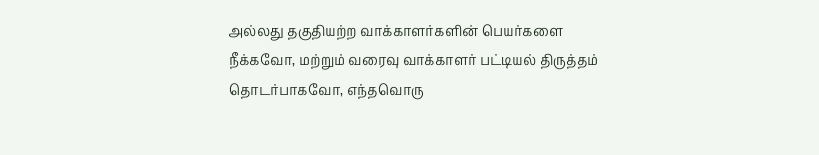அல்லது தகுதியற்ற வாக்காளர்களின் பெயர்களை நீக்கவோ, மற்றும் வரைவு வாக்காளர் பட்டியல் திருத்தம் தொடர்பாகவோ, எந்தவொரு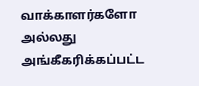வாக்காளர்களோ அல்லது அங்கீகரிக்கப்பட்ட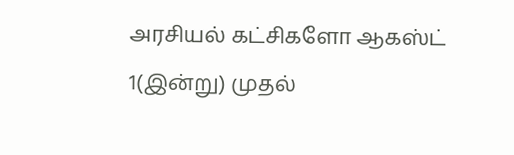அரசியல் கட்சிகளோ ஆகஸ்ட் 1(இன்று) முதல்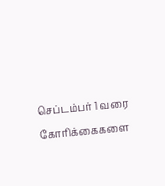செப்டம்பர் 1 வரை கோரிக்கைகளை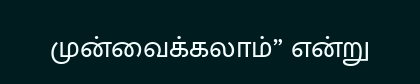முன்வைக்கலாம்” என்று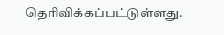தெரிவிக்கப்பட்டுள்ளது.